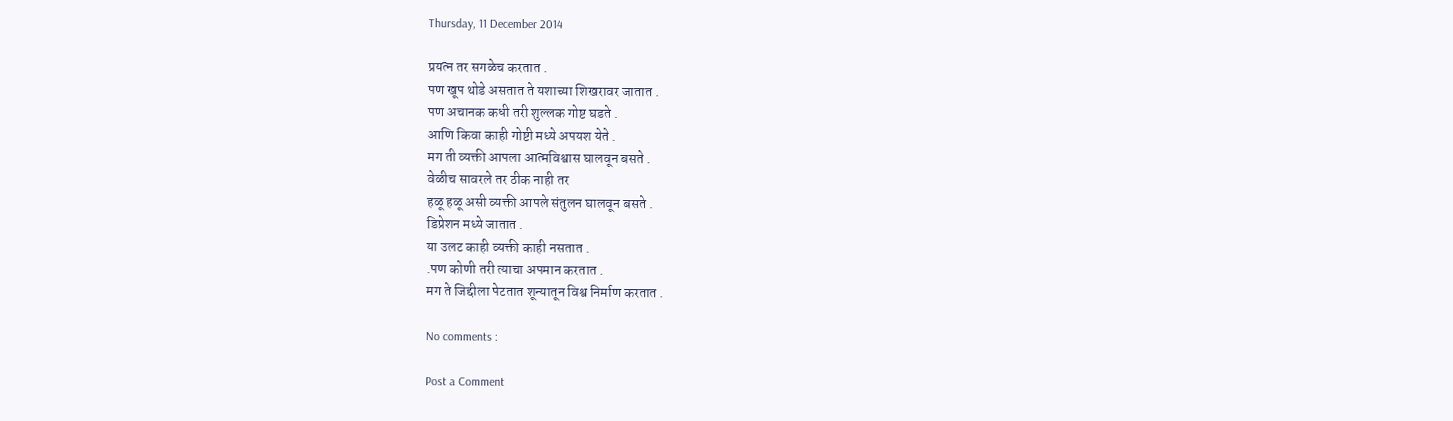Thursday, 11 December 2014

प्रयत्न तर सगळेच करतात .
पण खूप थोडे असतात ते यशाच्या शिखरावर जातात .
पण अचानक कधी तरी शुल्लक गोष्ट घडते .
आणि किवा काही गोष्टी मध्ये अपयश येते .
मग ती व्यक्ती आपला आत्मविश्वास घालवून बसते .
वेळीच सावरले तर ठीक नाही तर
हळू हळू असी व्यक्ती आपले संतुलन घालवून बसते .
डिप्रेशन मध्ये जातात .
या उलट काही व्यक्ती काही नसतात .
.पण कोणी तरी त्याचा अपमान करतात .
मग ते जिद्दीला पेटतात शून्यातून विश्व निर्माण करतात .

No comments :

Post a Comment